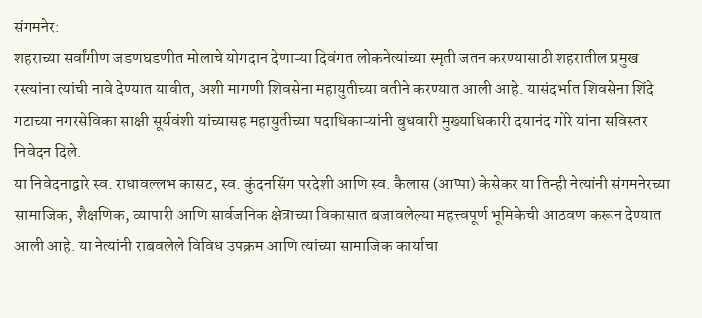संगमनेर:
शहराच्या सर्वांगीण जडणघडणीत मोलाचे योगदान देणाऱ्या दिवंगत लोकनेत्यांच्या स्मृती जतन करण्यासाठी शहरातील प्रमुख रस्त्यांना त्यांची नावे देण्यात यावीत, अशी मागणी शिवसेना महायुतीच्या वतीने करण्यात आली आहे. यासंदर्भात शिवसेना शिंदे गटाच्या नगरसेविका साक्षी सूर्यवंशी यांच्यासह महायुतीच्या पदाधिकाऱ्यांनी बुधवारी मुख्याधिकारी दयानंद गोरे यांना सविस्तर निवेदन दिले.
या निवेदनाद्वारे स्व. राधावल्लभ कासट, स्व. कुंदनसिंग परदेशी आणि स्व. कैलास (आप्पा) केसेकर या तिन्ही नेत्यांनी संगमनेरच्या सामाजिक, शैक्षणिक, व्यापारी आणि सार्वजनिक क्षेत्राच्या विकासात बजावलेल्या महत्त्वपूर्ण भूमिकेची आठवण करून देण्यात आली आहे. या नेत्यांनी राबवलेले विविध उपक्रम आणि त्यांच्या सामाजिक कार्याचा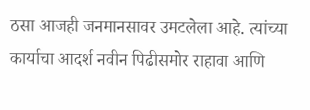ठसा आजही जनमानसावर उमटलेला आहे. त्यांच्या कार्याचा आदर्श नवीन पिढीसमोर राहावा आणि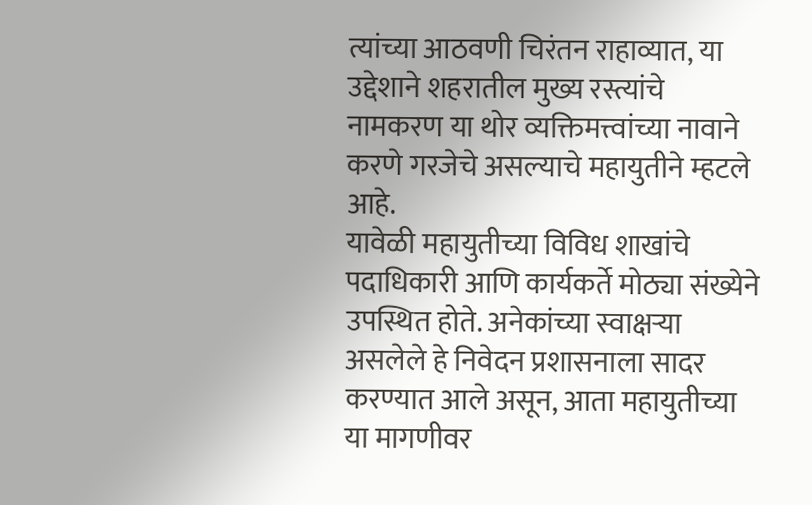त्यांच्या आठवणी चिरंतन राहाव्यात, या उद्देशाने शहरातील मुख्य रस्त्यांचे नामकरण या थोर व्यक्तिमत्त्वांच्या नावाने करणे गरजेचे असल्याचे महायुतीने म्हटले आहे.
यावेळी महायुतीच्या विविध शाखांचे पदाधिकारी आणि कार्यकर्ते मोठ्या संख्येने उपस्थित होते. अनेकांच्या स्वाक्षऱ्या असलेले हे निवेदन प्रशासनाला सादर करण्यात आले असून, आता महायुतीच्या या मागणीवर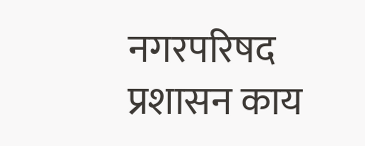नगरपरिषद प्रशासन काय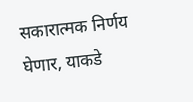सकारात्मक निर्णय घेणार, याकडे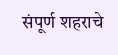संपूर्ण शहराचे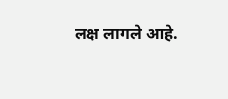लक्ष लागले आहे.